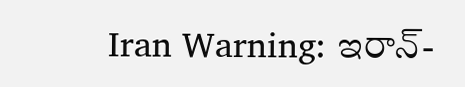Iran Warning: ఇరాన్-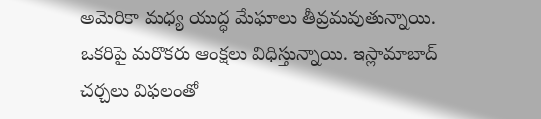అమెరికా మధ్య యుద్ధ మేఘాలు తీవ్రమవుతున్నాయి. ఒకరిపై మరొకరు ఆంక్షలు విధిస్తున్నాయి. ఇస్లామాబాద్ చర్చలు విఫలంతో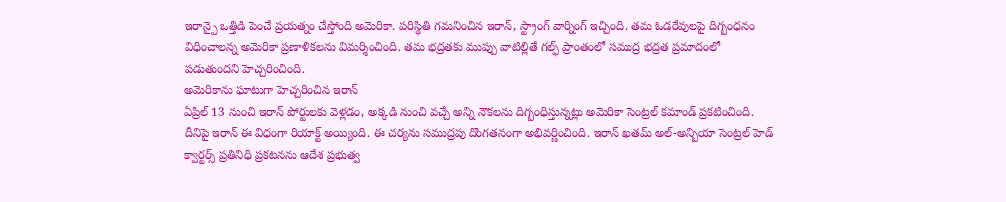ఇరాన్పై ఒత్తిడి పెంచే ప్రయత్నం చేస్తోంది అమెరికా. పరిస్థితి గమనించిన ఇరాన్, స్ట్రాంగ్ వార్నింగ్ ఇచ్చింది. తమ ఓడరేవులపై దిగ్బంధనం విధించాలన్న అమెరికా ప్రణాళికలను విమర్శించింది. తమ భద్రతకు ముప్పు వాటిల్లితే గల్ఫ్ ప్రాంతంలో సముద్ర భద్రత ప్రమాదంలో పడుతుందని హెచ్చరించింది.
అమెరికాను ఘాటుగా హెచ్చరించిన ఇరాన్
ఏప్రిల్ 13 నుంచి ఇరాన్ పోర్టులకు వెళ్లడం, అక్కడి నుంచి వచ్చే అన్ని నౌకలను దిగ్బంధిస్తున్నట్లు అమెరికా సెంట్రల్ కమాండ్ ప్రకటించింది. దీనిపై ఇరాన్ ఈ విధంగా రియాక్ట్ అయ్యింది. ఈ చర్యను సముద్రపు దొంగతనంగా అభివర్ణించింది. ఇరాన్ ఖతమ్ అల్-అన్బియా సెంట్రల్ హెడ్ క్వార్టర్స్ ప్రతినిధి ప్రకటనను ఆదేశ ప్రభుత్వ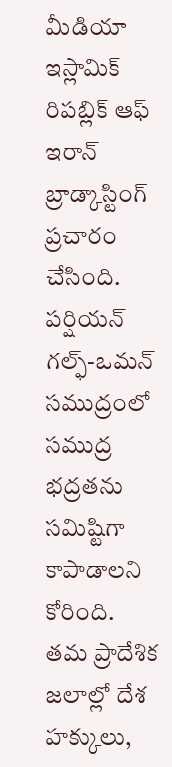మీడియా ఇస్లామిక్ రిపబ్లిక్ ఆఫ్ ఇరాన్ బ్రాడ్కాస్టింగ్ ప్రచారం చేసింది.
పర్షియన్ గల్ఫ్-ఒమన్ సముద్రంలో సముద్ర భద్రతను సమిష్టిగా కాపాడాలని కోరింది. తమ ప్రాదేశిక జలాల్లో దేశ హక్కులు,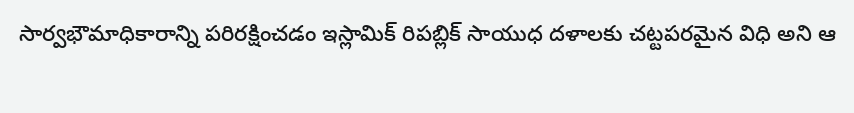సార్వభౌమాధికారాన్ని పరిరక్షించడం ఇస్లామిక్ రిపబ్లిక్ సాయుధ దళాలకు చట్టపరమైన విధి అని ఆ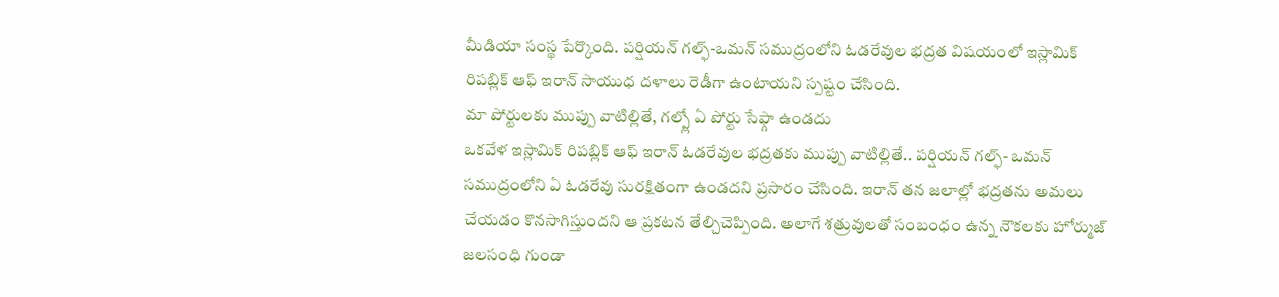మీడియా సంస్థ పేర్కొంది. పర్షియన్ గల్ఫ్-ఒమన్ సముద్రంలోని ఓడరేవుల భద్రత విషయంలో ఇస్లామిక్ రిపబ్లిక్ ఆఫ్ ఇరాన్ సాయుధ దళాలు రెడీగా ఉంటాయని స్పష్టం చేసింది.
మా పోర్టులకు ముప్పు వాటిల్లితే, గల్ప్లో ఏ పోర్టు సేఫ్గా ఉండదు
ఒకవేళ ఇస్లామిక్ రిపబ్లిక్ ఆఫ్ ఇరాన్ ఓడరేవుల భద్రతకు ముప్పు వాటిల్లితే.. పర్షియన్ గల్ఫ్- ఒమన్ సముద్రంలోని ఏ ఓడరేవు సురక్షితంగా ఉండదని ప్రసారం చేసింది. ఇరాన్ తన జలాల్లో భద్రతను అమలు చేయడం కొనసాగిస్తుందని ఆ ప్రకటన తేల్చిచెప్పింది. అలాగే శత్రువులతో సంబంధం ఉన్న నౌకలకు హోర్ముజ్ జలసంధి గుండా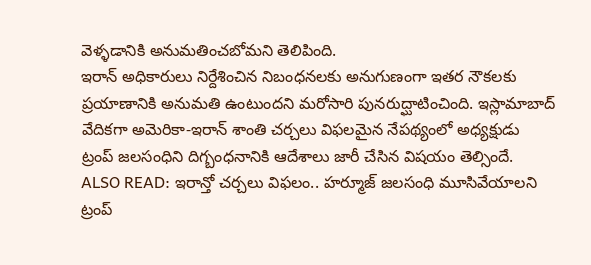వెళ్ళడానికి అనుమతించబోమని తెలిపింది.
ఇరాన్ అధికారులు నిర్దేశించిన నిబంధనలకు అనుగుణంగా ఇతర నౌకలకు ప్రయాణానికి అనుమతి ఉంటుందని మరోసారి పునరుద్ఘాటించింది. ఇస్లామాబాద్ వేదికగా అమెరికా-ఇరాన్ శాంతి చర్చలు విఫలమైన నేపథ్యంలో అధ్యక్షుడు ట్రంప్ జలసంధిని దిగ్బంధనానికి ఆదేశాలు జారీ చేసిన విషయం తెల్సిందే.
ALSO READ: ఇరాన్తో చర్చలు విఫలం.. హర్మూజ్ జలసంధి మూసివేయాలని ట్రంప్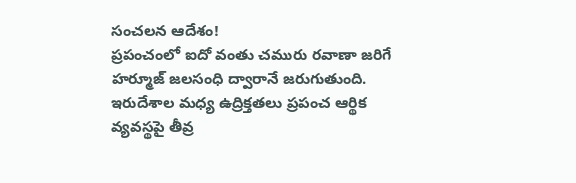సంచలన ఆదేశం!
ప్రపంచంలో ఐదో వంతు చమురు రవాణా జరిగే హర్మూజ్ జలసంధి ద్వారానే జరుగుతుంది. ఇరుదేశాల మధ్య ఉద్రిక్తతలు ప్రపంచ ఆర్థిక వ్యవస్థపై తీవ్ర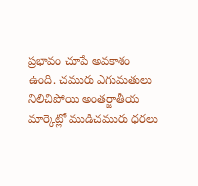ప్రభావం చూపే అవకాశం ఉంది. చమురు ఎగుమతులు నిలిచిపోయి అంతర్జాతీయ మార్కెట్లో ముడిచమురు ధరలు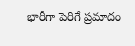భారీగా పెరిగే ప్రమాదం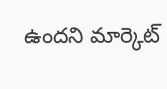ఉందని మార్కెట్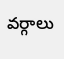వర్గాలు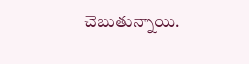చెబుతున్నాయి.